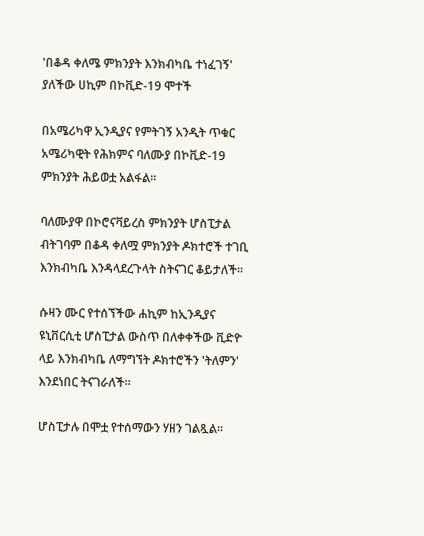'በቆዳ ቀለሜ ምክንያት እንክብካቤ ተነፈገኝ' ያለችው ሀኪም በኮቪድ-19 ሞተች

በአሜሪካዋ ኢንዲያና የምትገኝ አንዲት ጥቁር አሜሪካዊት የሕክምና ባለሙያ በኮቪድ-19 ምክንያት ሕይወቷ አልፋል።

ባለሙያዋ በኮሮናቫይረስ ምክንያት ሆስፒታል ብትገባም በቆዳ ቀለሟ ምክንያት ዶክተሮች ተገቢ እንክብካቤ እንዳላደረጉላት ስትናገር ቆይታለች።

ሱዛን ሙር የተሰኘችው ሐኪም ከኢንዲያና ዩኒቨርሲቲ ሆስፒታል ውስጥ በለቀቀችው ቪድዮ ላይ እንክብካቤ ለማግኘት ዶክተሮችን 'ትለምን' እንደነበር ትናገራለች።

ሆስፒታሉ በሞቷ የተሰማውን ሃዘን ገልጿል።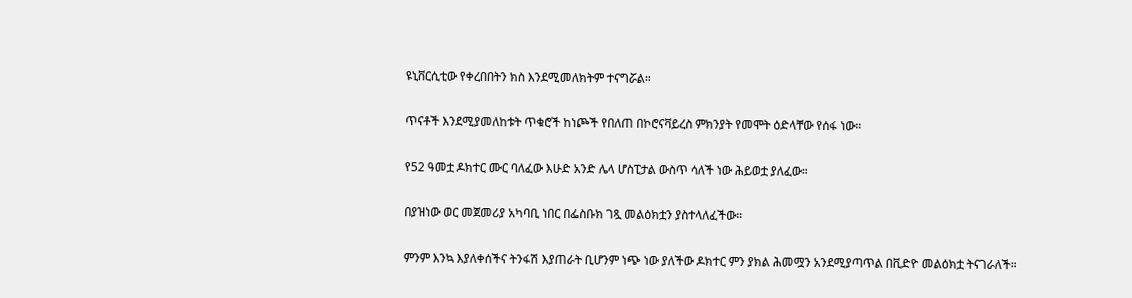ዩኒቨርሲቲው የቀረበበትን ክስ እንደሚመለክትም ተናግሯል።

ጥናቶች እንደሚያመለከቱት ጥቁሮች ከነጮች የበለጠ በኮሮናቫይረስ ምክንያት የመሞት ዕድላቸው የሰፋ ነው።

የ52 ዓመቷ ዶክተር ሙር ባለፈው እሁድ አንድ ሌላ ሆስፒታል ውስጥ ሳለች ነው ሕይወቷ ያለፈው።

በያዝነው ወር መጀመሪያ አካባቢ ነበር በፌስቡክ ገጿ መልዕክቷን ያስተላለፈችው።

ምንም እንኳ እያለቀሰችና ትንፋሽ እያጠራት ቢሆንም ነጭ ነው ያለችው ዶክተር ምን ያክል ሕመሟን አንደሚያጣጥል በቪድዮ መልዕክቷ ትናገራለች።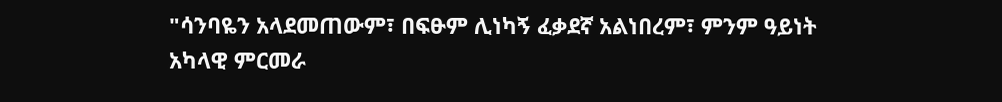"ሳንባዬን አላደመጠውም፣ በፍፁም ሊነካኝ ፈቃደኛ አልነበረም፣ ምንም ዓይነት አካላዊ ምርመራ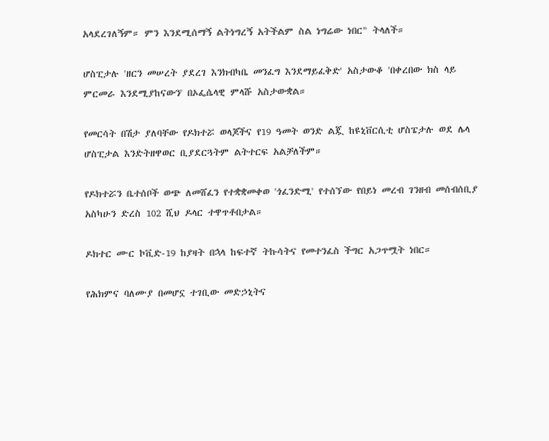አላደረገለኝም። ምን እንደሚሰማኝ ልትነግረኝ አትችልም ስል ነግሬው ነበር" ትላለች።

ሆስፒታሉ 'ዘርን መሠረት ያደረገ እንክብካቤ መንፈግ እንደማይፈቅድ' አስታውቆ 'በቀረበው ክስ ላይ ምርመራ እንደሚያከናውን' በኦፌሴላዊ ምላሹ አስታውቋል።

የመርሳት በሽታ ያለባቸው የዶክተሯ ወላጆችና የ19 ዓመት ወንድ ልጇ ከዩኒቨርሲቲ ሆስፔታሉ ወደ ሌላ ሆስፒታል እንድትዘዋወር ቢያደርጓትም ልትተርፍ አልቻለችም።

የዶክተሯን ቤተሰቦች ወጭ ለመሸፈን የተቋቋመቀወ 'ጎፈንድሚ' የተሰኘው የበይነ መረብ ገንዘብ መሰብሰቢያ አስካሁን ድረስ 102 ሺህ ዶላር ተዋጥቶበታል።

ዶክተር ሙር ኮቪድ-19 ከያዛት በኋላ ከፍተኛ ትኩሳትና የመተንፈስ ችግር አጋጥሟት ነበር።

የሕክምና ባለሙያ በመሆኗ ተገቢው መድኃኒትና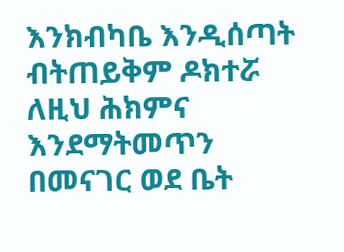እንክብካቤ እንዲሰጣት ብትጠይቅም ዶክተሯ ለዚህ ሕክምና እንደማትመጥን በመናገር ወደ ቤት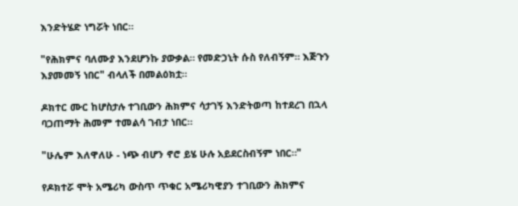እንድትሄድ ነግሯት ነበር።

"የሕክምና ባለሙያ እንደሆንኩ ያውቃል። የመድኃኒት ሱስ የለብኝም። እጅጉን እያመመኝ ነበር" ብላለች በመልዕክቷ።

ዶክተር ሙር ከሆስታሉ ተገቢውን ሕክምና ሳታገኝ እንድትወጣ ከተደረገ በኋላ ባጋጠማት ሕመም ተመልሳ ገብታ ነበር።

"ሁሌም እለዋለሁ - ነጭ ብሆን ኖሮ ይሄ ሁሉ አይደርስብኝም ነበር።"

የዶክተሯ ሞት አሜሪካ ውስጥ ጥቁር አሜሪካዊያን ተገቢውን ሕክምና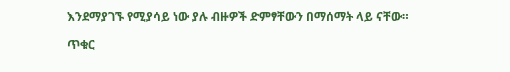እንደማያገኙ የሚያሳይ ነው ያሉ ብዙዎች ድምፃቸውን በማሰማት ላይ ናቸው።

ጥቁር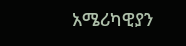አሜሪካዊያን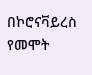በኮሮናቫይረስ የመሞት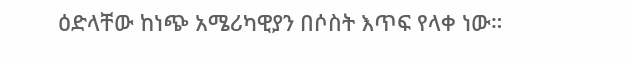ዕድላቸው ከነጭ አሜሪካዊያን በሶስት እጥፍ የላቀ ነው።